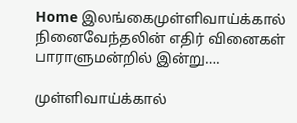Home இலங்கைமுள்ளிவாய்க்கால் நினைவேந்தலின் எதிர் வினைகள் பாராளுமன்றில் இன்று….

முள்ளிவாய்க்கால்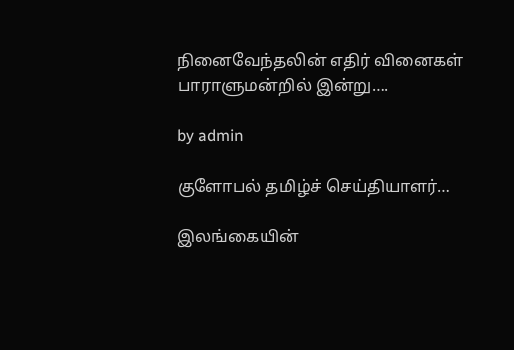நினைவேந்தலின் எதிர் வினைகள் பாராளுமன்றில் இன்று….

by admin

குளோபல் தமிழ்ச் செய்தியாளர்…

இலங்கையின்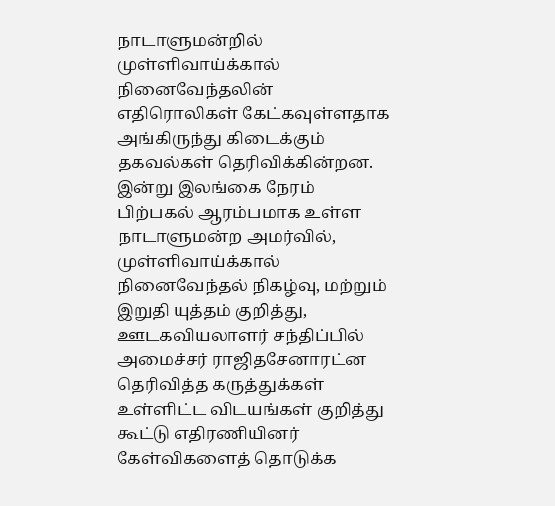நாடாளுமன்றில் முள்ளிவாய்க்கால் நினைவேந்தலின் எதிரொலிகள் கேட்கவுள்ளதாக அங்கிருந்து கிடைக்கும் தகவல்கள் தெரிவிக்கின்றன. இன்று இலங்கை நேரம் பிற்பகல் ஆரம்பமாக உள்ள நாடாளுமன்ற அமர்வில், முள்ளிவாய்க்கால் நினைவேந்தல் நிகழ்வு, மற்றும் இறுதி யுத்தம் குறித்து, ஊடகவியலாளர் சந்திப்பில் அமைச்சர் ராஜிதசேனாரட்ன தெரிவித்த கருத்துக்கள் உள்ளிட்ட விடயங்கள் குறித்து கூட்டு எதிரணியினர் கேள்விகளைத் தொடுக்க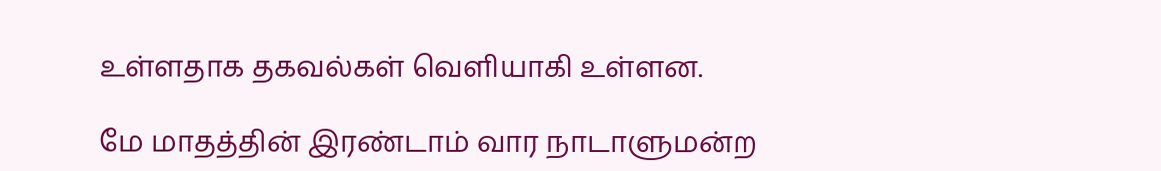உள்ளதாக தகவல்கள் வெளியாகி உள்ளன.

மே மாதத்தின் இரண்டாம் வார நாடாளுமன்ற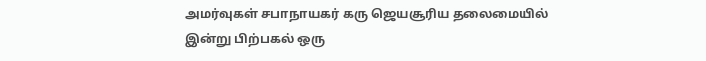அமர்வுகள் சபாநாயகர் கரு ஜெயசூரிய தலைமையில் இன்று பிற்பகல் ஒரு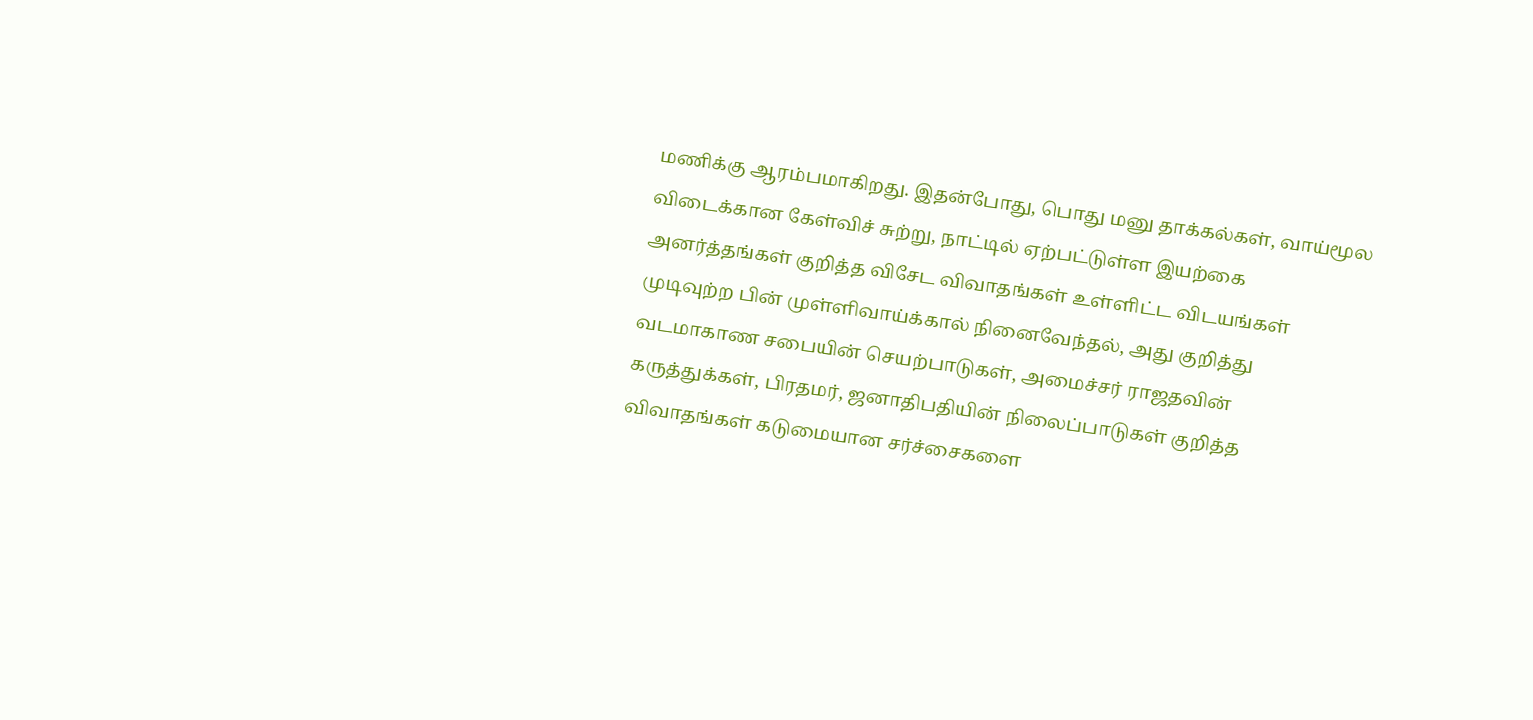மணிக்கு ஆரம்பமாகிறது. இதன்போது, பொது மனு தாக்கல்கள், வாய்மூல விடைக்கான கேள்விச் சுற்று, நாட்டில் ஏற்பட்டுள்ள இயற்கை அனர்த்தங்கள் குறித்த விசேட விவாதங்கள் உள்ளிட்ட விடயங்கள் முடிவுற்ற பின் முள்ளிவாய்க்கால் நினைவேந்தல், அது குறித்து வடமாகாண சபையின் செயற்பாடுகள், அமைச்சர் ராஜதவின் கருத்துக்கள், பிரதமர், ஜனாதிபதியின் நிலைப்பாடுகள் குறித்த விவாதங்கள் கடுமையான சர்ச்சைகளை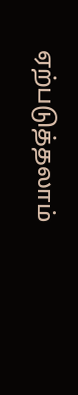ஏற்படுத்தலாம்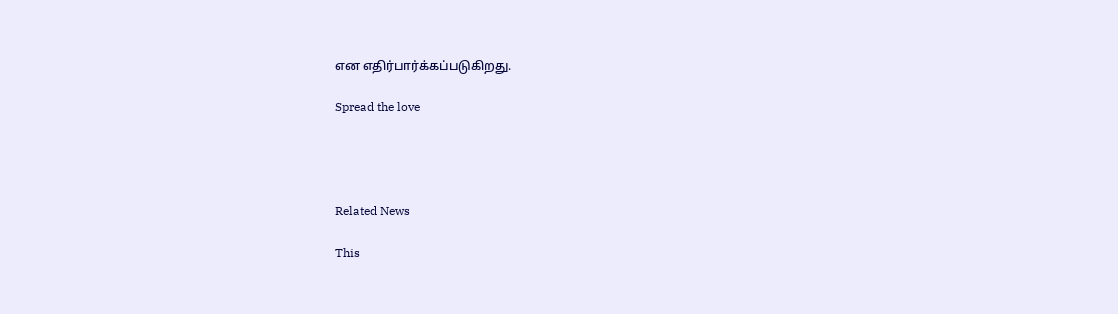என எதிர்பார்க்கப்படுகிறது.

Spread the love




Related News

This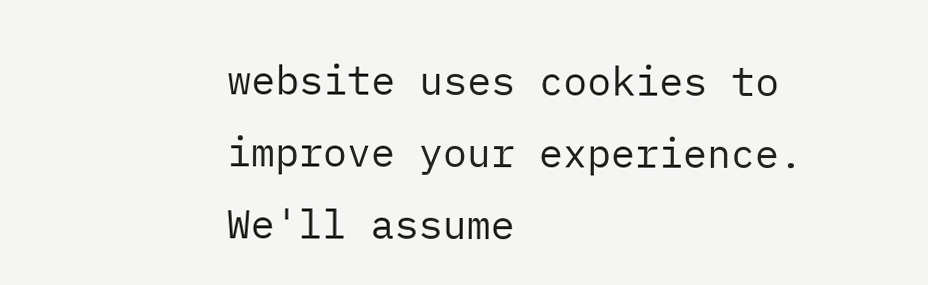website uses cookies to improve your experience. We'll assume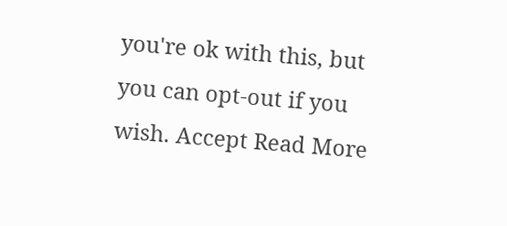you're ok with this, but you can opt-out if you wish. Accept Read More